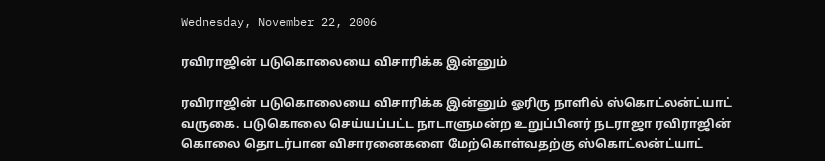Wednesday, November 22, 2006

ரவிராஜின் படுகொலையை விசாரிக்க இன்னும்

ரவிராஜின் படுகொலையை விசாரிக்க இன்னும் ஓரிரு நாளில் ஸ்கொட்லன்ட்யாட் வருகை. படுகொலை செய்யப்பட்ட நாடாளுமன்ற உறுப்பினர் நடராஜா ரவிராஜின் கொலை தொடர்பான விசாரனைகளை மேற்கொள்வதற்கு ஸ்கொட்லன்ட்யாட்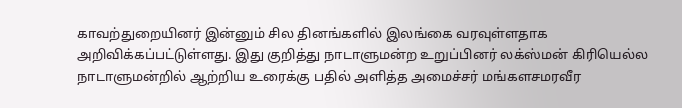காவற்துறையினர் இன்னும் சில தினங்களில் இலங்கை வரவுள்ளதாக அறிவிக்கப்பட்டுள்ளது. இது குறித்து நாடாளுமன்ற உறுப்பினர் லக்ஸ்மன் கிரியெல்ல நாடாளுமன்றில் ஆற்றிய உரைக்கு பதில் அளித்த அமைச்சர் மங்களசமரவீர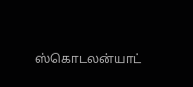ஸ்கொடலன்யாட்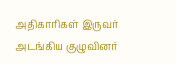அதிகாரிகள் இருவர் அடங்கிய குழுவினர்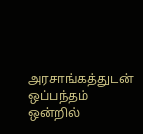அரசாங்கத்துடன் ஒப்பந்தம் ஒன்றில்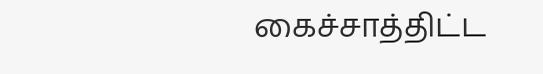கைச்சாத்திட்ட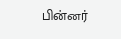பின்னர்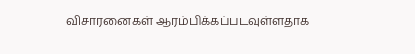விசாரனைகள் ஆரம்பிக்கப்படவுள்ளதாக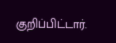குறிப்பிட்டார்.